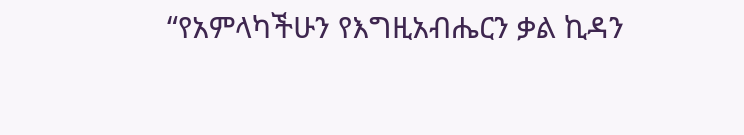“የአምላካችሁን የእግዚአብሔርን ቃል ኪዳን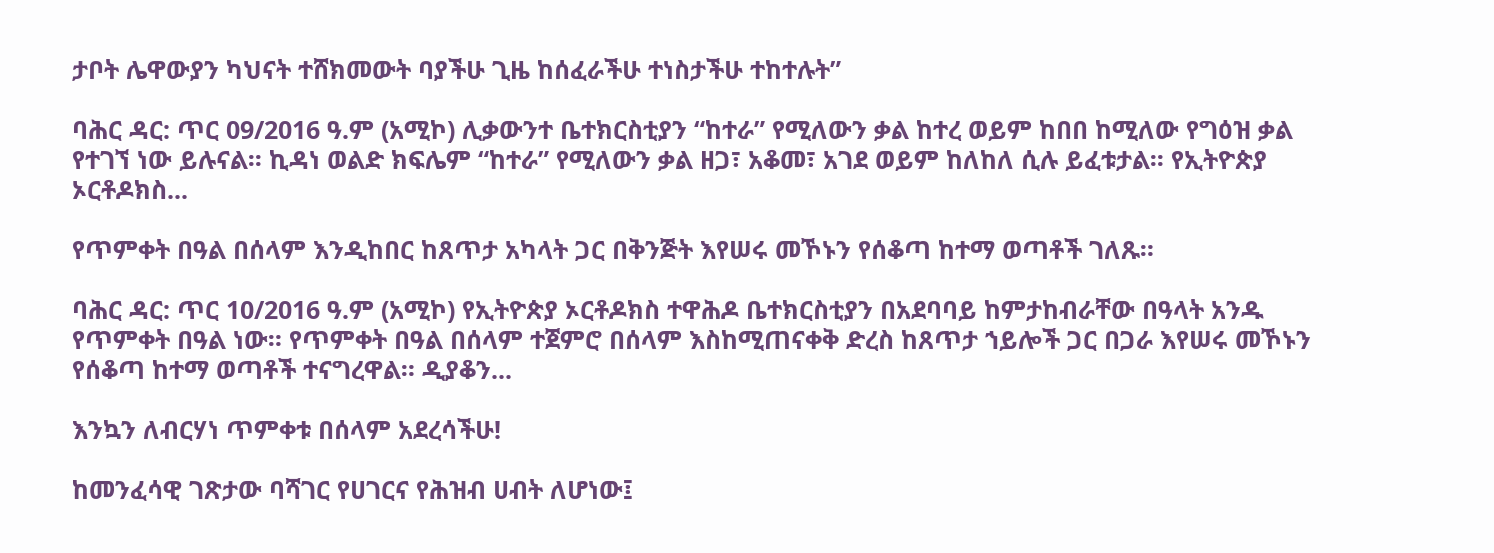ታቦት ሌዋውያን ካህናት ተሸክመውት ባያችሁ ጊዜ ከሰፈራችሁ ተነስታችሁ ተከተሉት”

ባሕር ዳር: ጥር 09/2016 ዓ.ም (አሚኮ) ሊቃውንተ ቤተክርስቲያን “ከተራ” የሚለውን ቃል ከተረ ወይም ከበበ ከሚለው የግዕዝ ቃል የተገኘ ነው ይሉናል፡፡ ኪዳነ ወልድ ክፍሌም “ከተራ” የሚለውን ቃል ዘጋ፣ አቆመ፣ አገደ ወይም ከለከለ ሲሉ ይፈቱታል፡፡ የኢትዮጵያ ኦርቶዶክስ...

የጥምቀት በዓል በሰላም እንዲከበር ከጸጥታ አካላት ጋር በቅንጅት እየሠሩ መኾኑን የሰቆጣ ከተማ ወጣቶች ገለጹ።

ባሕር ዳር: ጥር 10/2016 ዓ.ም (አሚኮ) የኢትዮጵያ ኦርቶዶክስ ተዋሕዶ ቤተክርስቲያን በአደባባይ ከምታከብራቸው በዓላት አንዱ የጥምቀት በዓል ነው። የጥምቀት በዓል በሰላም ተጀምሮ በሰላም እስከሚጠናቀቅ ድረስ ከጸጥታ ኀይሎች ጋር በጋራ እየሠሩ መኾኑን የሰቆጣ ከተማ ወጣቶች ተናግረዋል። ዲያቆን...

እንኳን ለብርሃነ ጥምቀቱ በሰላም አደረሳችሁ!

ከመንፈሳዊ ገጽታው ባሻገር የሀገርና የሕዝብ ሀብት ለሆነው፤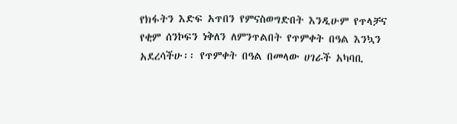የክፋትን እድፍ አጥበን የምናስወግድበት እንዲሁም የጥላቻና የቂም ሰንኮፍን ነቅለን ለምንጥልበት የጥምቀት በዓል እንኳን አደረሳችሁ፡፡ የጥምቀት በዓል በመላው ሀገራች አካባቢ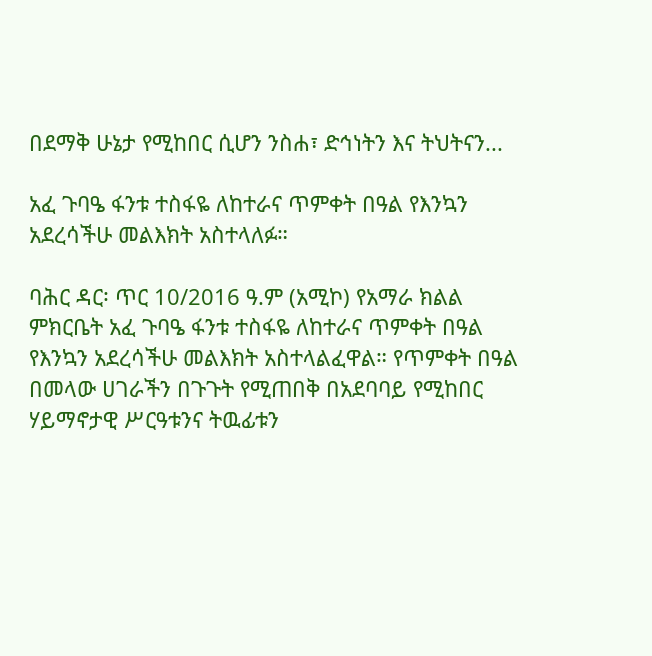በደማቅ ሁኔታ የሚከበር ሲሆን ንስሐ፣ ድኅነትን እና ትህትናን...

አፈ ጉባዔ ፋንቱ ተስፋዬ ለከተራና ጥምቀት በዓል የእንኳን አደረሳችሁ መልእክት አስተላለፉ።

ባሕር ዳር፡ ጥር 10/2016 ዓ.ም (አሚኮ) የአማራ ክልል ምክርቤት አፈ ጉባዔ ፋንቱ ተስፋዬ ለከተራና ጥምቀት በዓል የእንኳን አደረሳችሁ መልእክት አስተላልፈዋል። የጥምቀት በዓል በመላው ሀገራችን በጉጉት የሚጠበቅ በአደባባይ የሚከበር ሃይማኖታዊ ሥርዓቱንና ትዉፊቱን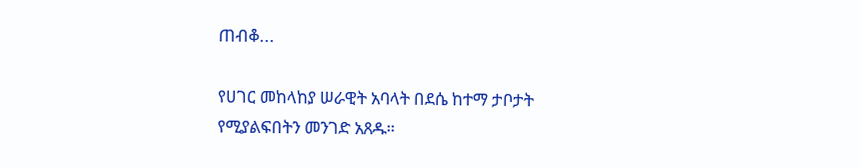ጠብቆ...

የሀገር መከላከያ ሠራዊት አባላት በደሴ ከተማ ታቦታት የሚያልፍበትን መንገድ አጸዱ።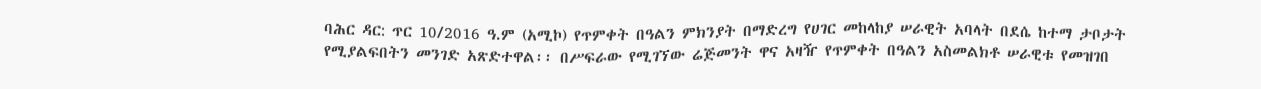ባሕር ዳር: ጥር 10/2016 ዓ.ም (አሚኮ) የጥምቀት በዓልን ምክንያት በማድረግ የሀገር መከላከያ ሠራዊት አባላት በደሴ ከተማ ታቦታት የሚያልፍበትን መንገድ አጽድተዋል፡፡ በሥፍራው የሚገኘው ሬጅመንት ዋና አዛዥ የጥምቀት በዓልን አስመልክቶ ሠራዊቱ የመዝገበ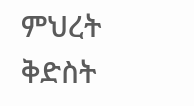ምህረት ቅድስት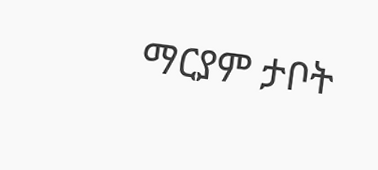ማርያም ታቦት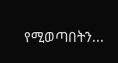የሚወጣበትን...